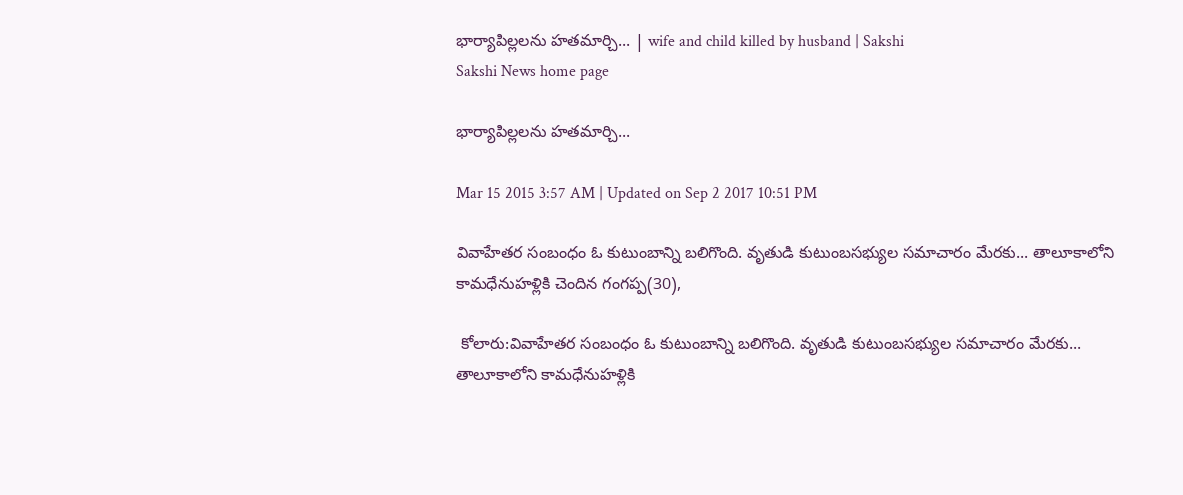భార్యాపిల్లలను హతమార్చి... | wife and child killed by husband | Sakshi
Sakshi News home page

భార్యాపిల్లలను హతమార్చి...

Mar 15 2015 3:57 AM | Updated on Sep 2 2017 10:51 PM

వివాహేతర సంబంధం ఓ కుటుంబాన్ని బలిగొంది. వృతుడి కుటుంబసభ్యుల సమాచారం మేరకు... తాలూకాలోని కామధేనుహళ్లికి చెందిన గంగప్ప(30),

 కోలారు:వివాహేతర సంబంధం ఓ కుటుంబాన్ని బలిగొంది. వృతుడి కుటుంబసభ్యుల సమాచారం మేరకు... తాలూకాలోని కామధేనుహళ్లికి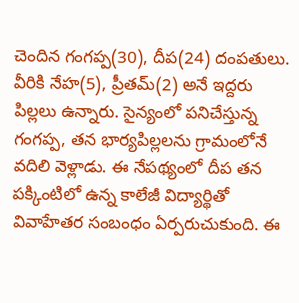చెందిన గంగప్ప(30), దీప(24) దంపతులు. వీరికి నేహ(5), ప్రీతమ్(2) అనే ఇద్దరు పిల్లలు ఉన్నారు. సైన్యంలో పనిచేస్తున్న గంగప్ప, తన భార్యపిల్లలను గ్రామంలోనే వదిలి వెళ్లాడు. ఈ నేపథ్యంలో దీప తన పక్కింటిలో ఉన్న కాలేజీ విద్యార్థితో వివాహేతర సంబంధం ఏర్పరుచుకుంది. ఈ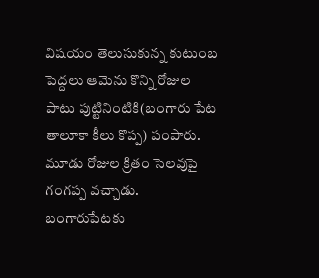విషయం తెలుసుకున్న కుటుంబ పెద్దలు ఆమెను కొన్ని రోజుల పాటు పుట్టినింటికి(బంగారు పేట తాలూకా కీలు కొప్ప) పంపారు. మూడు రోజుల క్రితం సెలవుపై గంగప్ప వచ్చాడు. బంగారుపేటకు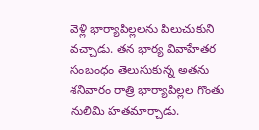వెళ్లి భార్యాపిల్లలను పిలుచుకుని వచ్చాడు. తన భార్య వివాహేతర సంబంధం తెలుసుకున్న అతను శనివారం రాత్రి భార్యాపిల్లల గొంతు నులిమి హతమార్చాడు.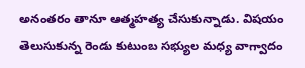అనంతరం తానూ ఆత్మహత్య చేసుకున్నాడు. విషయం తెలుసుకున్న రెండు కుటుంబ సభ్యుల మధ్య వాగ్వాదం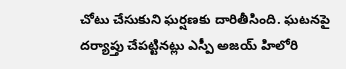చోటు చేసుకుని ఘర్షణకు దారితీసింది. ఘటనపై దర్యాప్తు చేపట్టినట్లు ఎస్పీ అజయ్ హిలోరి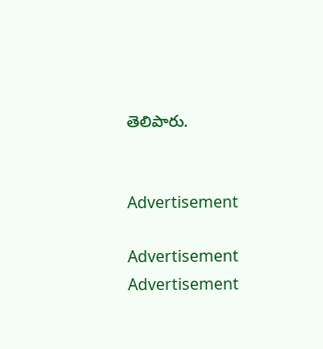తెలిపారు.


Advertisement

Advertisement
Advertisement